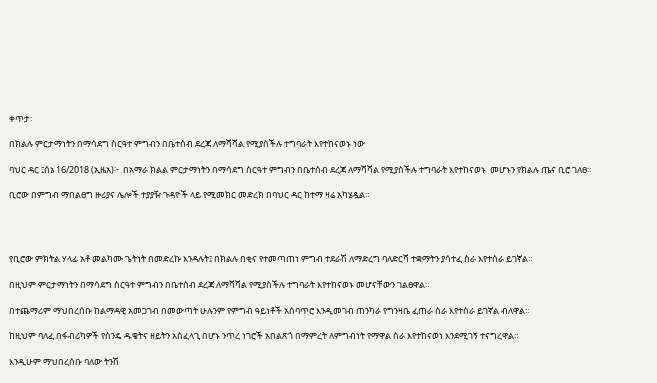ቀጥታ፡

በክልሉ ምርታማነትን በማሳደግ ስርዓተ ምግብን በቤተሰብ ደረጃ ለማሻሻል የሚያስችሉ ተግባራት እየተከናወኑ ነው

ባህር ዳር ፤ሰኔ 16/2018 (ኢዜአ)፦  በአማራ ክልል ምርታማነትን በማሳደግ ስርዓተ ምግብን በቤተሰብ ደረጃ ለማሻሻል የሚያስችሉ ተግባራት እየተከናወኑ  መሆኑን የክልሉ ጤና ቢሮ ገለፀ።

ቢሮው በምግብ ማበልፀግ ዙሪያና ሌሎች ተያያዥ ጉዳዮች ላይ የሚመክር መድረክ በባህር ዳር ከተማ ዛሬ አካሄዷል።




የቢሮው ምክትል ሃላፊ አቶ መልካሙ ጌትነት በመድረኩ እንዳሉት፤ በክልሉ በቂና የተመጣጠነ ምግብ ተደራሽ ለማድረግ ባለድርሻ ተቋማትን ያሳተፈ ስራ እየተሰራ ይገኛል።

በዚህም ምርታማነትን በማሳደግ ስርዓተ ምግብን በቤተሰብ ደረጃ ለማሻሻል የሚያስችሉ ተግባራት እየተከናወኑ መሆናቸውን ገልፀዋል።

በተጨማሪም ማህበረሰቡ ከልማዳዊ አመጋገብ በመውጣት ሁሉንም የምግብ ዓይነቶች አሰባጥሮ እንዲመገብ ጠንካራ የግንዛቤ ፈጠራ ስራ እየተሰራ ይገኛል ብለዋል።

ከዚህም ባለፈ በፋብሪካዎች የስንዴ ዱቄትና ዘይትን አስፈላጊ በሆኑ ንጥረ ነገሮች አበልጽጎ በማምረት ለምግብነት የማዋል ስራ እየተከናወነ እንደሚገኝ ተናግረዋል።

እንዲሁም ማህበረሰቡ ባለው ትንሽ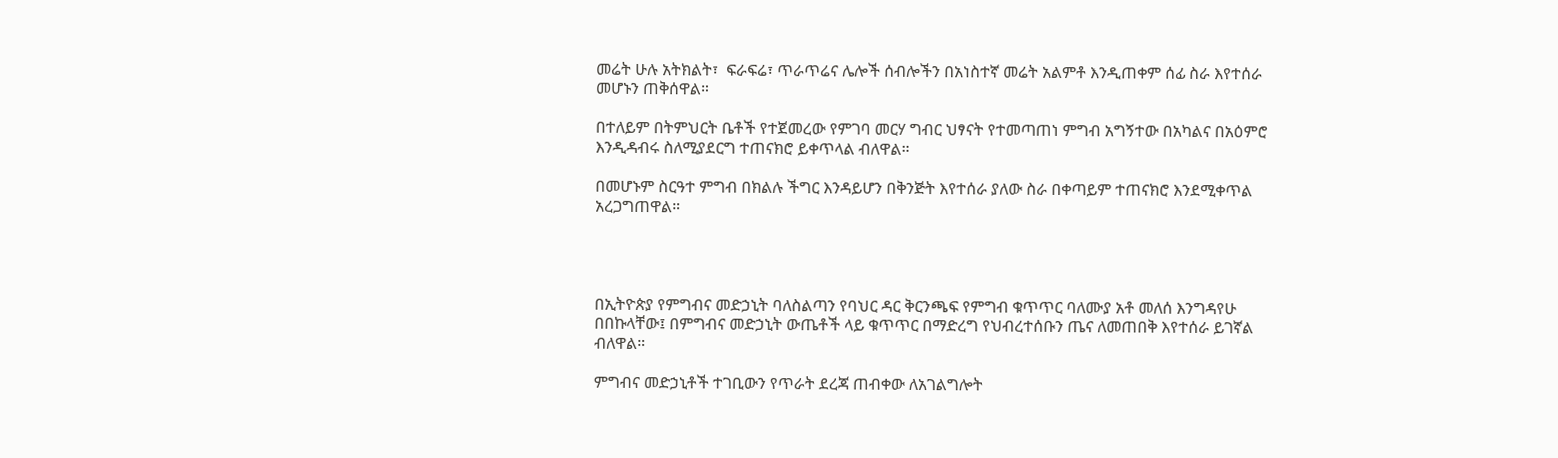መሬት ሁሉ አትክልት፣  ፍራፍሬ፣ ጥራጥሬና ሌሎች ሰብሎችን በአነስተኛ መሬት አልምቶ እንዲጠቀም ሰፊ ስራ እየተሰራ መሆኑን ጠቅሰዋል።

በተለይም በትምህርት ቤቶች የተጀመረው የምገባ መርሃ ግብር ህፃናት የተመጣጠነ ምግብ አግኝተው በአካልና በአዕምሮ እንዲዳብሩ ስለሚያደርግ ተጠናክሮ ይቀጥላል ብለዋል።

በመሆኑም ስርዓተ ምግብ በክልሉ ችግር እንዳይሆን በቅንጅት እየተሰራ ያለው ስራ በቀጣይም ተጠናክሮ እንደሚቀጥል አረጋግጠዋል።




በኢትዮጵያ የምግብና መድኃኒት ባለስልጣን የባህር ዳር ቅርንጫፍ የምግብ ቁጥጥር ባለሙያ አቶ መለሰ እንግዳየሁ በበኩላቸው፤ በምግብና መድኃኒት ውጤቶች ላይ ቁጥጥር በማድረግ የህብረተሰቡን ጤና ለመጠበቅ እየተሰራ ይገኛል ብለዋል።

ምግብና መድኃኒቶች ተገቢውን የጥራት ደረጃ ጠብቀው ለአገልግሎት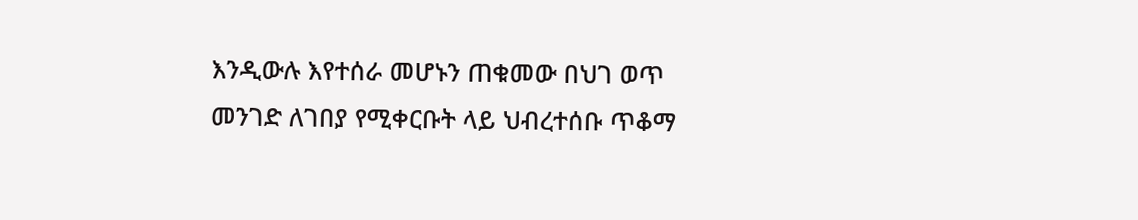እንዲውሉ እየተሰራ መሆኑን ጠቁመው በህገ ወጥ መንገድ ለገበያ የሚቀርቡት ላይ ህብረተሰቡ ጥቆማ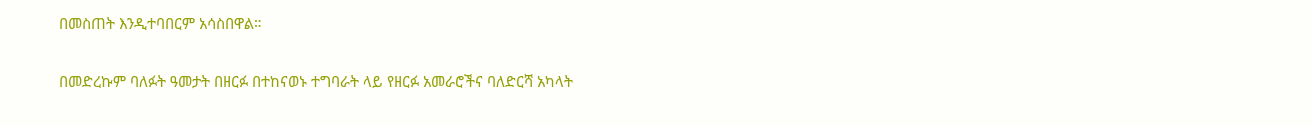በመስጠት እንዲተባበርም አሳስበዋል።

በመድረኩም ባለፉት ዓመታት በዘርፉ በተከናወኑ ተግባራት ላይ የዘርፉ አመራሮችና ባለድርሻ አካላት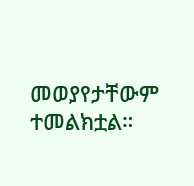መወያየታቸውም ተመልክቷል።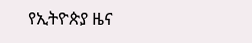የኢትዮጵያ ዜና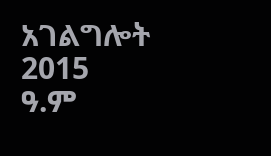አገልግሎት
2015
ዓ.ም